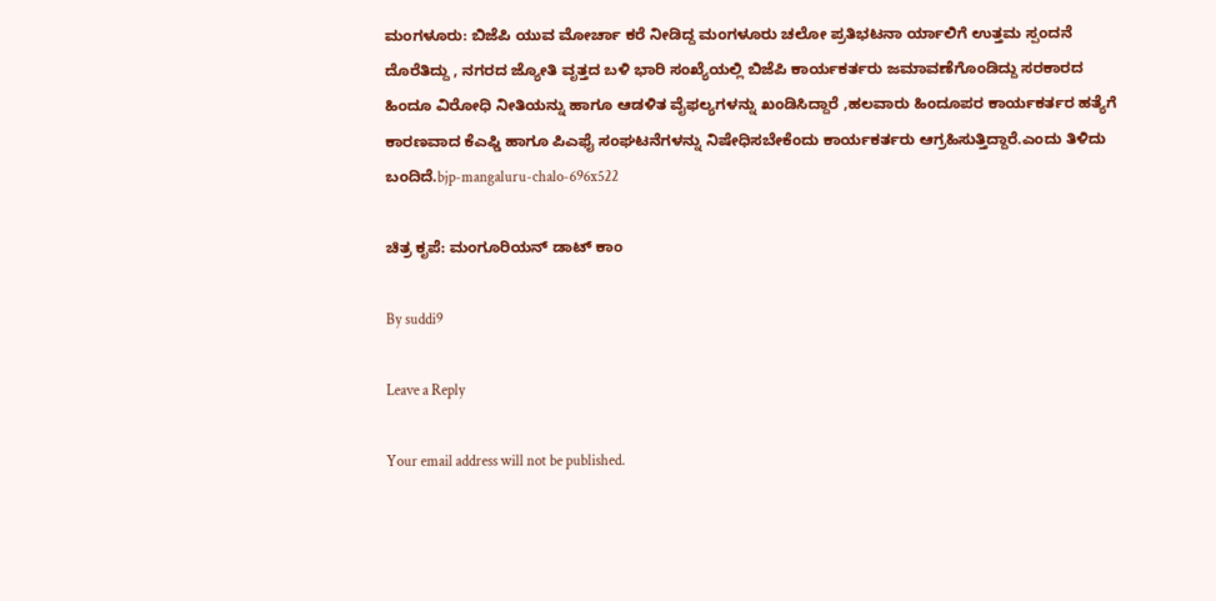ಮಂಗಳೂರು: ಬಿಜೆಪಿ ಯುವ ಮೋರ್ಚಾ ಕರೆ ನೀಡಿದ್ದ ಮಂಗಳೂರು ಚಲೋ ಪ್ರತಿಭಟನಾ ರ್ಯಾಲಿಗೆ ಉತ್ತಮ ಸ್ಪಂದನೆ ದೊರೆತಿದ್ದು , ನಗರದ ಜ್ಯೋತಿ ವೃತ್ತದ ಬಳಿ ಭಾರಿ ಸಂಖ್ಯೆಯಲ್ಲಿ ಬಿಜೆಪಿ ಕಾರ್ಯಕರ್ತರು ಜಮಾವಣೆಗೊಂಡಿದ್ದು ಸರಕಾರದ ಹಿಂದೂ ವಿರೋಧಿ ನೀತಿಯನ್ನು ಹಾಗೂ ಆಡಳಿತ ವೈಫಲ್ಯಗಳನ್ನು ಖಂಡಿಸಿದ್ದಾರೆ ,ಹಲವಾರು ಹಿಂದೂಪರ ಕಾರ್ಯಕರ್ತರ ಹತ್ಯೆಗೆ ಕಾರಣವಾದ ಕೆಎಫ್ಡಿ ಹಾಗೂ ಪಿಎಫೈ ಸಂಘಟನೆಗಳನ್ನು ನಿಷೇಧಿಸಬೇಕೆಂದು ಕಾರ್ಯಕರ್ತರು ಆಗ್ರಹಿಸುತ್ತಿದ್ದಾರೆ.ಎಂದು ತಿಳಿದು ಬಂದಿದೆ.bjp-mangaluru-chalo-696x522

ಚಿತ್ರ ಕೃಪೆ: ಮಂಗೂರಿಯನ್ ಡಾಟ್ ಕಾಂ

By suddi9

Leave a Reply

Your email address will not be published.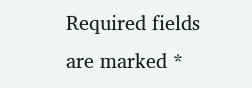Required fields are marked *